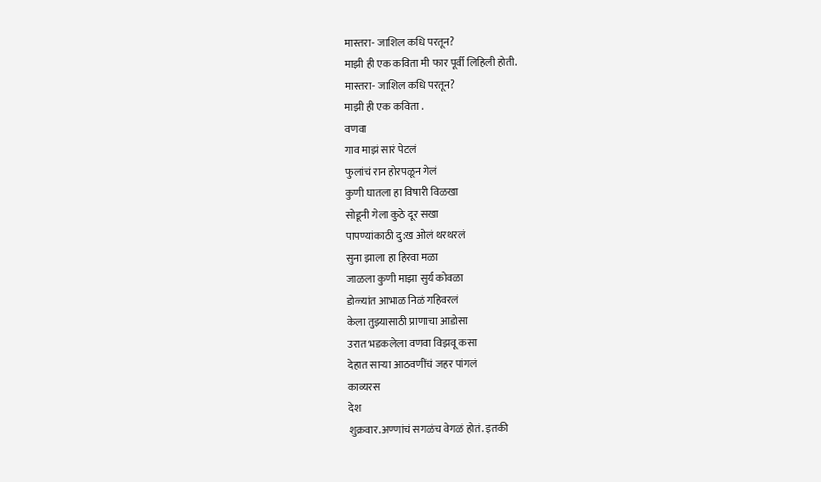मास्तरा- जाशिल कधि परतून?
माझी ही एक कविता मी फार पूर्वी लिहिली होती.
मास्तरा- जाशिल कधि परतून?
माझी ही एक कविता .
वणवा
गाव माझं सारं पेटलं
फुलांचं रान होरपळून गेलं
कुणी घातला हा विषारी विळखा
सोडूनी गेला कुठे दूर सखा
पापण्यांकाठी दु:ख ओलं थरथरलं
सुना झाला हा हिरवा मळा
जाळला कुणी माझा सुर्य कोवळा
डोळ्यांत आभाळ निळं गहिवरलं
केला तुझ्यासाठी प्राणाचा आडोसा
उरात भडकलेला वणवा विझवू कसा
देहात साऱ्या आठवणींचं जहर पांगलं
काव्यरस
देश
शुक्रवार.अण्णांचं सगळंच वेगळं होतं. इतकी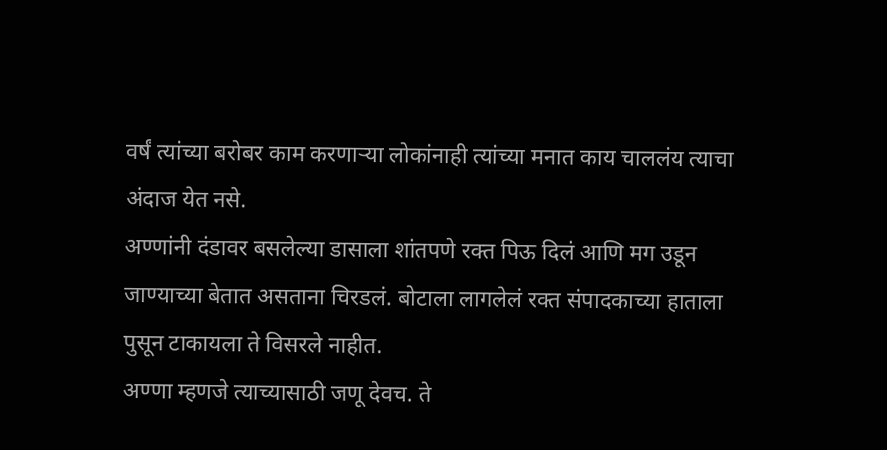वर्षं त्यांच्या बरोबर काम करणाऱ्या लोकांनाही त्यांच्या मनात काय चाललंय त्याचा अंदाज येत नसे.
अण्णांनी दंडावर बसलेल्या डासाला शांतपणे रक्त पिऊ दिलं आणि मग उडून जाण्याच्या बेतात असताना चिरडलं. बोटाला लागलेलं रक्त संपादकाच्या हाताला पुसून टाकायला ते विसरले नाहीत.
अण्णा म्हणजे त्याच्यासाठी जणू देवच. ते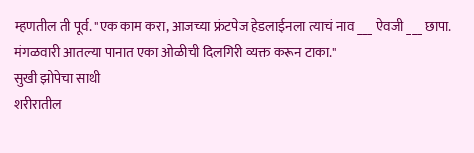म्हणतील ती पूर्व. "एक काम करा, आजच्या फ्रंटपेज हेडलाईनला त्याचं नाव ___ ऐवजी ___ छापा. मंगळवारी आतल्या पानात एका ओळीची दिलगिरी व्यक्त करून टाका."
सुखी झोपेचा साथी
शरीरातील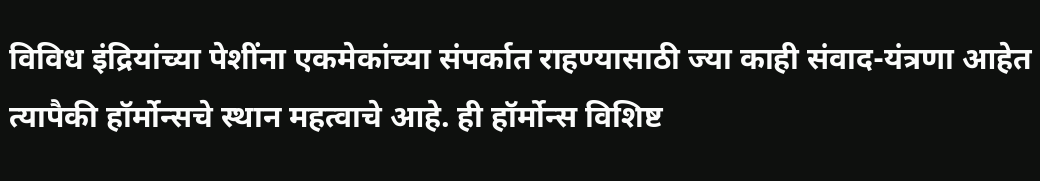विविध इंद्रियांच्या पेशींना एकमेकांच्या संपर्कात राहण्यासाठी ज्या काही संवाद-यंत्रणा आहेत त्यापैकी हॉर्मोन्सचे स्थान महत्वाचे आहे. ही हॉर्मोन्स विशिष्ट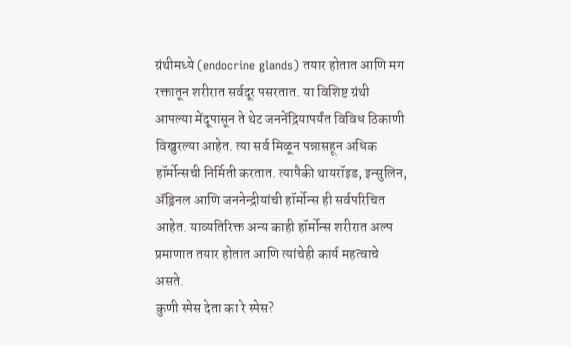ग्रंथीमध्ये (endocrine glands) तयार होतात आणि मग रक्तातून शरीरात सर्वदूर पसरतात. या विशिष्ट ग्रंथी आपल्या मेंदूपासून ते थेट जननेंद्रियापर्यंत विविध ठिकाणी विखुरल्या आहेत. त्या सर्व मिळून पन्नासहून अधिक हॉर्मोन्सची निर्मिती करतात. त्यापैकी थायरॉइड, इन्सुलिन, ॲड्रिनल आणि जननेन्द्रीयांची हॉर्मोन्स ही सर्वपरिचित आहेत. याव्यतिरिक्त अन्य काही हॉर्मोन्स शरीरात अल्प प्रमाणात तयार होतात आणि त्यांचेही कार्य महत्वाचे असते.
कुणी स्पेस देता का रे स्पेस?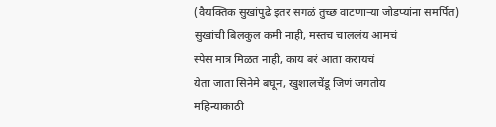(वैयक्तिक सुखांपुढे इतर सगळं तुच्छ वाटणाऱ्या जोडप्यांना समर्पित)
सुखांची बिलकुल कमी नाही, मस्तच चाललंय आमचं
स्पेस मात्र मिळत नाही, काय बरं आता करायचं
येता जाता सिनेमे बघून, खुशालचेंडू जिणं जगतोय
महिन्याकाठी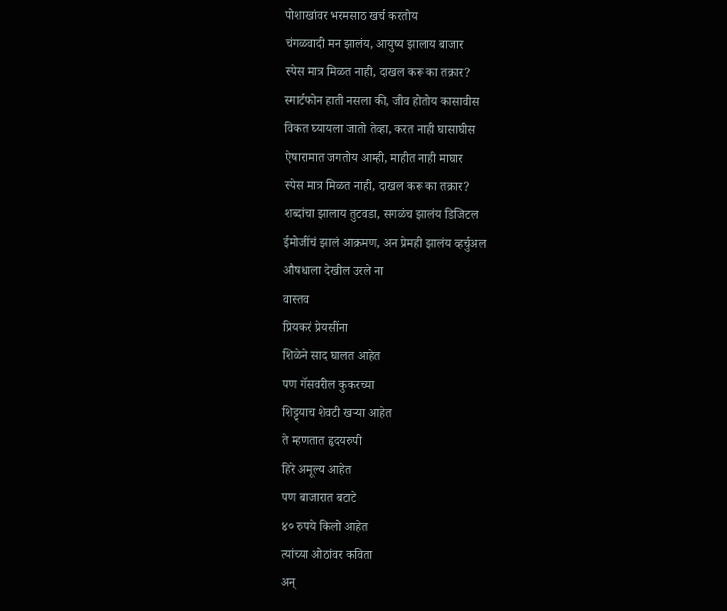पोशाखांवर भरमसाठ खर्च करतोय
चंगळवादी मन झालंय, आयुष्य झालाय बाजार
स्पेस मात्र मिळत नाही, दाखल करू का तक्रार?
स्मार्टफोन हाती नसला की, जीव होतोय कासावीस
विकत घ्यायला जातो तेव्हा, करत नाही घासाघीस
ऐषारामात जगतोय आम्ही, माहीत नाही माघार
स्पेस मात्र मिळत नाही, दाखल करू का तक्रार?
शब्दांचा झालाय तुटवडा, सगळंच झालंय डिजिटल
ईमोजींचं झालं आक्रमण, अन प्रेमही झालंय व्हर्चुअल
औषधाला देखील उरले ना
वास्तव
प्रियकरं प्रेयसींना
शिळेने साद घालत आहेत
पण गॅसवरील कुकरच्या
शिट्ट्याच शेवटी खऱ्या आहेत
ते म्हणतात हृदयरुपी
हिरे अमूल्य आहेत
पण बाजारात बटाटे
४० रुपये किलो आहेत
त्यांच्या ओठांवर कविता
अन्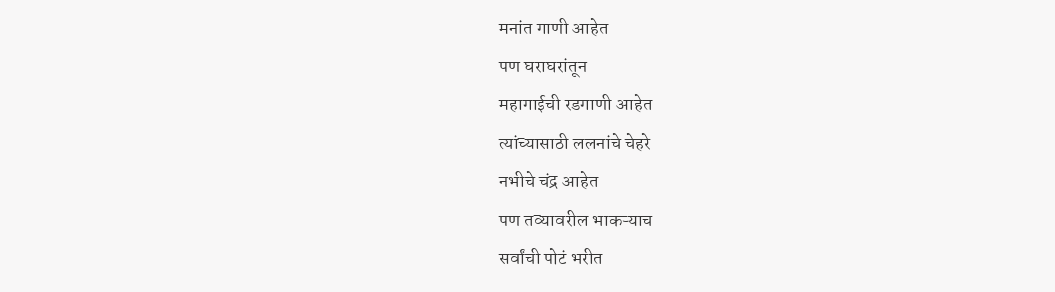मनांत गाणी आहेत
पण घराघरांतून
महागाईची रडगाणी आहेत
त्यांच्यासाठी ललनांचे चेहरे
नभीचे चंद्र आहेत
पण तव्यावरील भाकऱ्याच
सर्वांची पोटं भरीत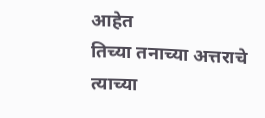आहेत
तिच्या तनाच्या अत्तराचे
त्याच्या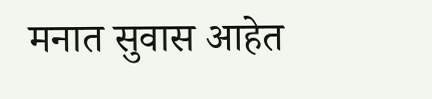मनात सुवास आहेत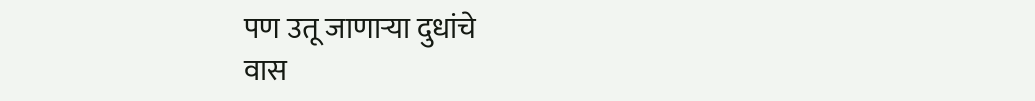पण उतू जाणाऱ्या दुधांचे
वास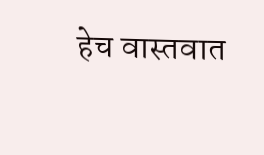हेच वास्तवात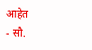आहेत
- सौ.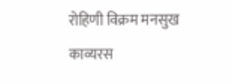रोहिणी विक्रम मनसुख
काव्यरस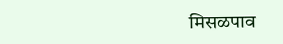मिसळपाव